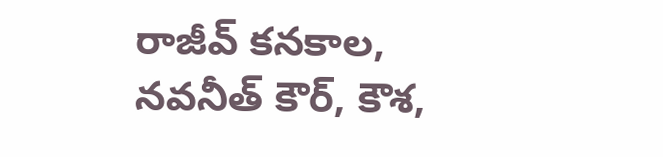రాజీవ్ కనకాల, నవనీత్ కౌర్, కౌశ,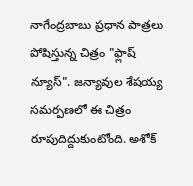నాగేంద్రబాబు ప్రధాన పాత్రలు పోషిస్తున్న చిత్రం "ఫ్లాష్ న్యూస్". జన్యావుల శేషయ్య సమర్పణలో ఈ చిత్రం రూపుదిద్దుకుంటోంది. అశోక్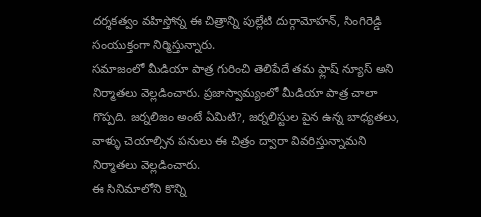దర్శకత్వం వహిస్తోన్న ఈ చిత్రాన్ని పుల్లేటి దుర్గామోహన్, సింగిరెడ్డి సంయుక్తంగా నిర్మిస్తున్నారు.
సమాజంలో మీడియా పాత్ర గురించి తెలిపేదే తమ ఫ్లాష్ న్యూస్ అని నిర్మాతలు వెల్లడించారు. ప్రజాస్వామ్యంలో మీడియా పాత్ర చాలా గొప్పది. జర్నలిజం అంటే ఏమిటి?, జర్నలిస్టుల పైన ఉన్న బాధ్యతలు, వాళ్ళు చెయాల్సిన పనులు ఈ చిత్రం ద్వారా వివరిస్తున్నామని నిర్మాతలు వెల్లడించారు.
ఈ సినిమాలోని కొన్ని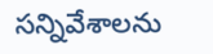సన్నివేశాలను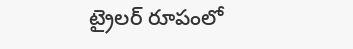ట్రైలర్ రూపంలో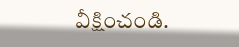వీక్షించండి.